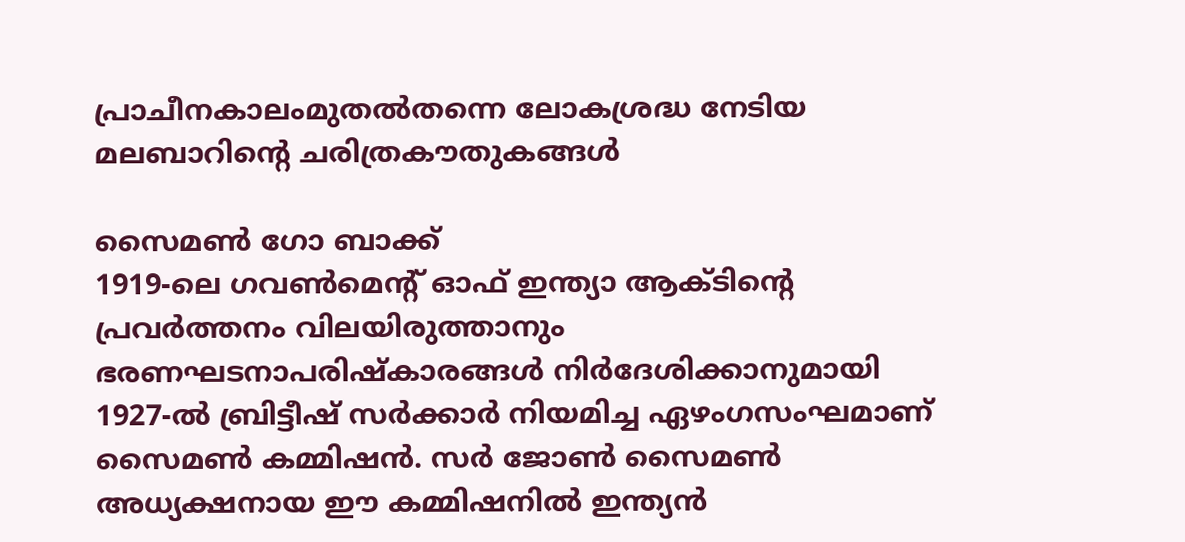പ്രാചീനകാലംമുതൽതന്നെ ലോകശ്രദ്ധ നേടിയ മലബാറിന്റെ ചരിത്രകൗതുകങ്ങൾ

സൈമൺ ഗോ ബാക്ക്
1919-ലെ ഗവൺമെന്റ് ഓഫ് ഇന്ത്യാ ആക്ടിന്റെ പ്രവർത്തനം വിലയിരുത്താനും ഭരണഘടനാപരിഷ്കാരങ്ങൾ നിർദേശിക്കാനുമായി 1927-ൽ ബ്രിട്ടീഷ് സർക്കാർ നിയമിച്ച ഏഴംഗസംഘമാണ് സൈമൺ കമ്മിഷൻ. സർ ജോൺ സൈമൺ അധ്യക്ഷനായ ഈ കമ്മിഷനിൽ ഇന്ത്യൻ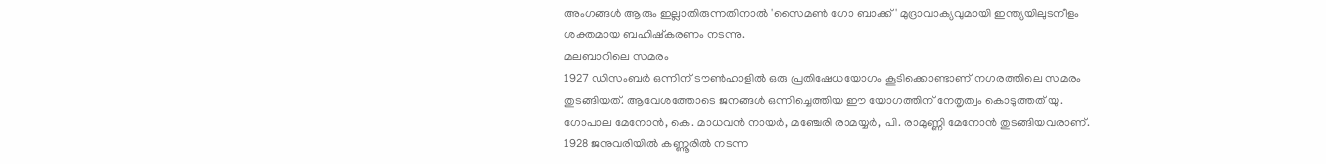അംഗങ്ങൾ ആരും ഇല്ലാതിരുന്നതിനാൽ 'സൈമൺ ഗോ ബാക്ക്' മുദ്രാവാക്യവുമായി ഇന്ത്യയിലുടനീളം ശക്തമായ ബഹിഷ്കരണം നടന്നു.
മലബാറിലെ സമരം
1927 ഡിസംബർ ഒന്നിന് ടൗൺഹാളിൽ ഒരു പ്രതിഷേധയോഗം കൂടിക്കൊണ്ടാണ് നഗരത്തിലെ സമരം തുടങ്ങിയത്. ആവേശത്തോടെ ജനങ്ങൾ ഒന്നിച്ചെത്തിയ ഈ യോഗത്തിന് നേതൃത്വം കൊടുത്തത് യു. ഗോപാല മേനോൻ, കെ. മാധവൻ നായർ, മഞ്ചേരി രാമയ്യർ, പി. രാമുണ്ണി മേനോൻ തുടങ്ങിയവരാണ്. 1928 ജനുവരിയിൽ കണ്ണൂരിൽ നടന്ന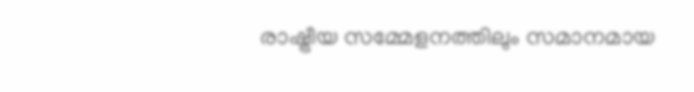രാഷ്ട്രീയ സമ്മേളനത്തിലും സമാനമായ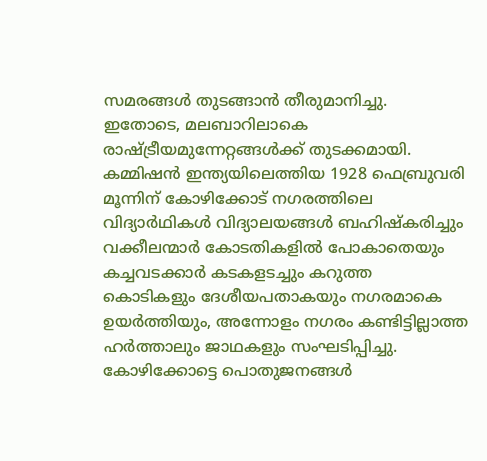സമരങ്ങൾ തുടങ്ങാൻ തീരുമാനിച്ചു. ഇതോടെ, മലബാറിലാകെ രാഷ്ട്രീയമുന്നേറ്റങ്ങൾക്ക് തുടക്കമായി. കമ്മിഷൻ ഇന്ത്യയിലെത്തിയ 1928 ഫെബ്രുവരി മൂന്നിന് കോഴിക്കോട് നഗരത്തിലെ വിദ്യാർഥികൾ വിദ്യാലയങ്ങൾ ബഹിഷ്കരിച്ചും വക്കീലന്മാർ കോടതികളിൽ പോകാതെയും കച്ചവടക്കാർ കടകളടച്ചും കറുത്ത കൊടികളും ദേശീയപതാകയും നഗരമാകെ ഉയർത്തിയും, അന്നോളം നഗരം കണ്ടിട്ടില്ലാത്ത ഹർത്താലും ജാഥകളും സംഘടിപ്പിച്ചു.
കോഴിക്കോട്ടെ പൊതുജനങ്ങൾ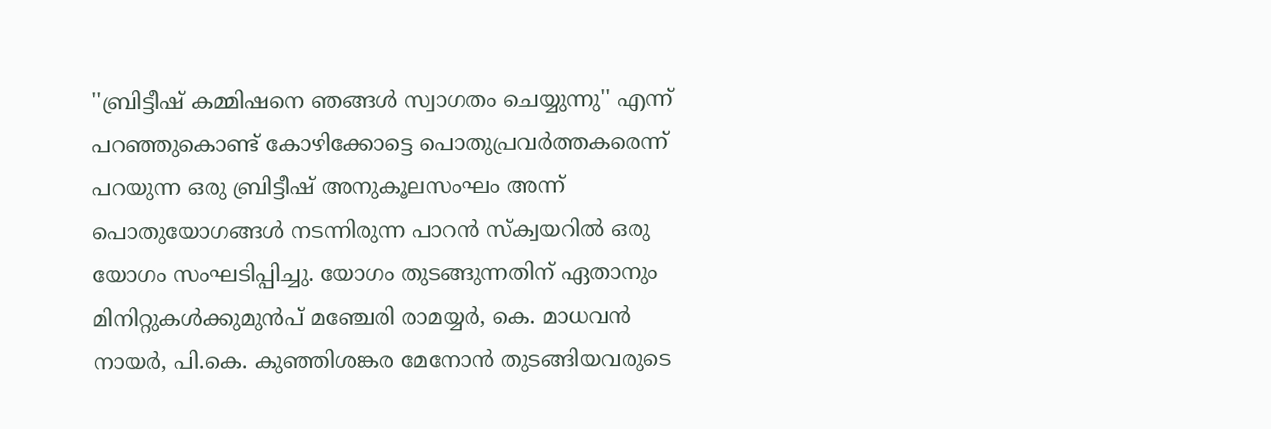''ബ്രിട്ടീഷ് കമ്മിഷനെ ഞങ്ങൾ സ്വാഗതം ചെയ്യുന്നു'' എന്ന് പറഞ്ഞുകൊണ്ട് കോഴിക്കോട്ടെ പൊതുപ്രവർത്തകരെന്ന് പറയുന്ന ഒരു ബ്രിട്ടീഷ് അനുകൂലസംഘം അന്ന് പൊതുയോഗങ്ങൾ നടന്നിരുന്ന പാറൻ സ്ക്വയറിൽ ഒരു യോഗം സംഘടിപ്പിച്ചു. യോഗം തുടങ്ങുന്നതിന് ഏതാനും മിനിറ്റുകൾക്കുമുൻപ് മഞ്ചേരി രാമയ്യർ, കെ. മാധവൻ നായർ, പി.കെ. കുഞ്ഞിശങ്കര മേനോൻ തുടങ്ങിയവരുടെ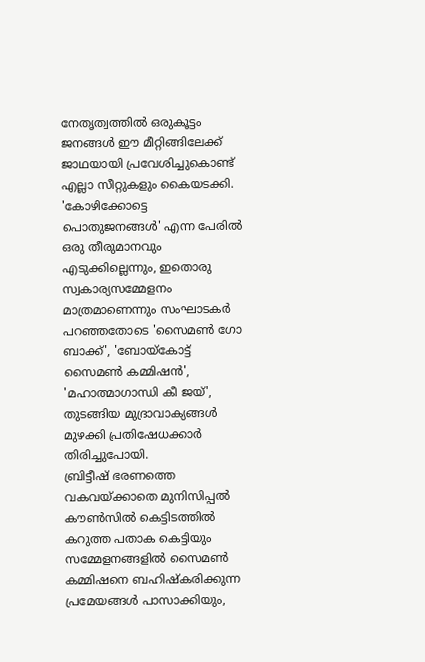നേതൃത്വത്തിൽ ഒരുകൂട്ടം ജനങ്ങൾ ഈ മീറ്റിങ്ങിലേക്ക് ജാഥയായി പ്രവേശിച്ചുകൊണ്ട് എല്ലാ സീറ്റുകളും കൈയടക്കി. 'കോഴിക്കോട്ടെ പൊതുജനങ്ങൾ' എന്ന പേരിൽ ഒരു തീരുമാനവും എടുക്കില്ലെന്നും, ഇതൊരു സ്വകാര്യസമ്മേളനം മാത്രമാണെന്നും സംഘാടകർ പറഞ്ഞതോടെ 'സൈമൺ ഗോ ബാക്ക്', 'ബോയ്കോട്ട് സൈമൺ കമ്മിഷൻ', 'മഹാത്മാഗാന്ധി കീ ജയ്', തുടങ്ങിയ മുദ്രാവാക്യങ്ങൾ മുഴക്കി പ്രതിഷേധക്കാർ തിരിച്ചുപോയി.
ബ്രിട്ടീഷ് ഭരണത്തെ വകവയ്ക്കാതെ മുനിസിപ്പൽ കൗൺസിൽ കെട്ടിടത്തിൽ കറുത്ത പതാക കെട്ടിയും സമ്മേളനങ്ങളിൽ സൈമൺ കമ്മിഷനെ ബഹിഷ്കരിക്കുന്ന പ്രമേയങ്ങൾ പാസാക്കിയും,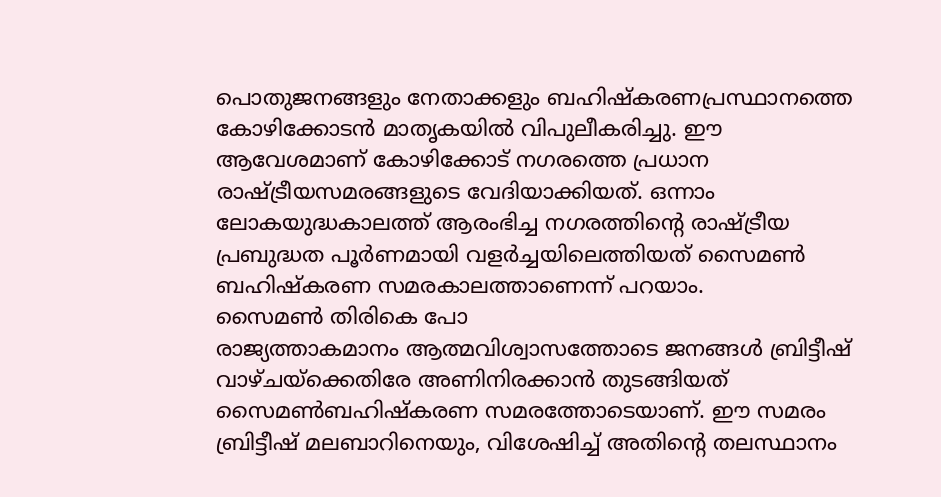പൊതുജനങ്ങളും നേതാക്കളും ബഹിഷ്കരണപ്രസ്ഥാനത്തെ കോഴിക്കോടൻ മാതൃകയിൽ വിപുലീകരിച്ചു. ഈ ആവേശമാണ് കോഴിക്കോട് നഗരത്തെ പ്രധാന രാഷ്ട്രീയസമരങ്ങളുടെ വേദിയാക്കിയത്. ഒന്നാം ലോകയുദ്ധകാലത്ത് ആരംഭിച്ച നഗരത്തിന്റെ രാഷ്ട്രീയ പ്രബുദ്ധത പൂർണമായി വളർച്ചയിലെത്തിയത് സൈമൺ ബഹിഷ്കരണ സമരകാലത്താണെന്ന് പറയാം.
സൈമൺ തിരികെ പോ
രാജ്യത്താകമാനം ആത്മവിശ്വാസത്തോടെ ജനങ്ങൾ ബ്രിട്ടീഷ് വാഴ്ചയ്ക്കെതിരേ അണിനിരക്കാൻ തുടങ്ങിയത് സൈമൺബഹിഷ്കരണ സമരത്തോടെയാണ്. ഈ സമരം ബ്രിട്ടീഷ് മലബാറിനെയും, വിശേഷിച്ച് അതിന്റെ തലസ്ഥാനം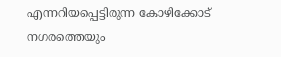എന്നറിയപ്പെട്ടിരുന്ന കോഴിക്കോട് നഗരത്തെയും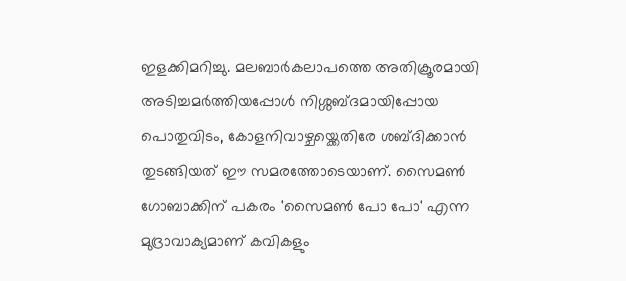ഇളക്കിമറിച്ചു. മലബാർകലാപത്തെ അതിക്രൂരമായി അടിച്ചമർത്തിയപ്പോൾ നിശ്ശബ്ദമായിപ്പോയ പൊതുവിടം, കോളനിവാഴ്ചയ്ക്കെതിരേ ശബ്ദിക്കാൻ തുടങ്ങിയത് ഈ സമരത്തോടെയാണ്. സൈമൺ ഗോബാക്കിന് പകരം 'സൈമൺ പോ പോ' എന്ന മുദ്രാവാക്യമാണ് കവികളും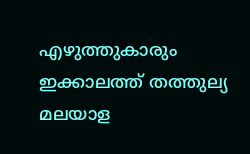എഴുത്തുകാരും ഇക്കാലത്ത് തത്തുല്യ മലയാള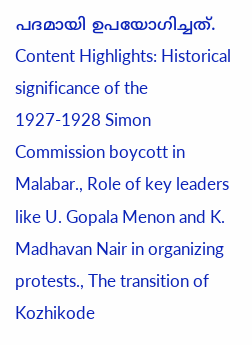പദമായി ഉപയോഗിച്ചത്.
Content Highlights: Historical significance of the 1927-1928 Simon Commission boycott in Malabar., Role of key leaders like U. Gopala Menon and K. Madhavan Nair in organizing protests., The transition of Kozhikode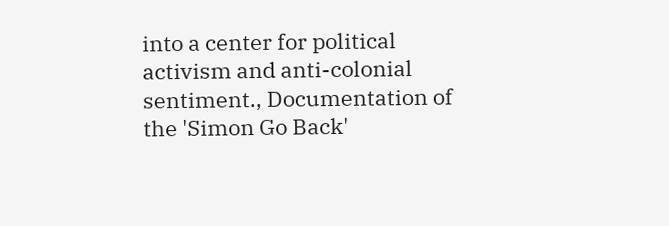into a center for political activism and anti-colonial sentiment., Documentation of the 'Simon Go Back'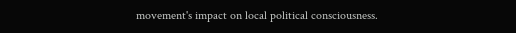movement's impact on local political consciousness.